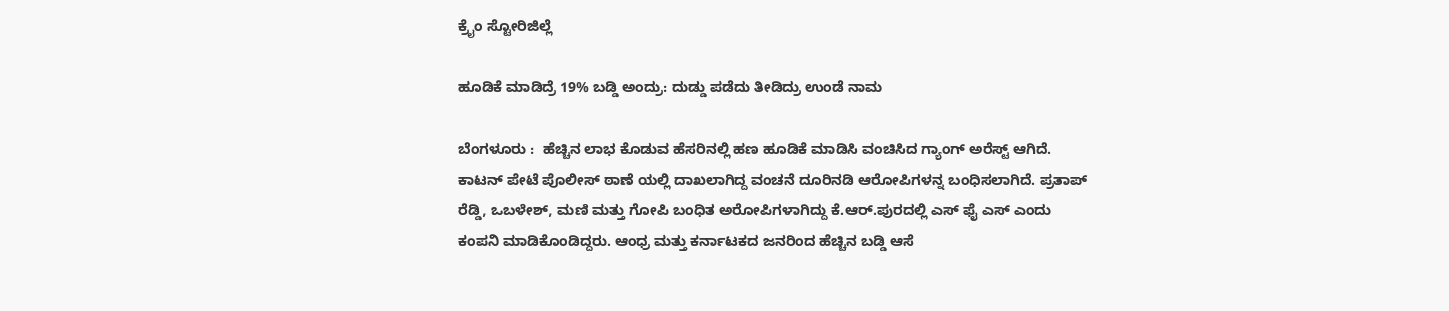ಕ್ರೈಂ ಸ್ಟೋರಿಜಿಲ್ಲೆ

ಹೂಡಿಕೆ ಮಾಡಿದ್ರೆ 19% ಬಡ್ಡಿ ಅಂದ್ರು: ದುಡ್ಡು ಪಡೆದು ತೀಡಿದ್ರು ಉಂಡೆ ನಾಮ

ಬೆಂಗಳೂರು :  ಹೆಚ್ಚಿನ ಲಾಭ ಕೊಡುವ ಹೆಸರಿನಲ್ಲಿ ಹಣ ಹೂಡಿಕೆ ಮಾಡಿಸಿ ವಂಚಿಸಿದ ಗ್ಯಾಂಗ್ ಅರೆಸ್ಟ್ ಆಗಿದೆ. ಕಾಟನ್ ಪೇಟೆ ಪೊಲೀಸ್ ಠಾಣೆ ಯಲ್ಲಿ ದಾಖಲಾಗಿದ್ದ ವಂಚನೆ ದೂರಿನಡಿ ಆರೋಪಿಗಳನ್ನ ಬಂಧಿಸಲಾಗಿದೆ. ಪ್ರತಾಪ್ ರೆಡ್ಡಿ, ಒಬಳೇಶ್, ಮಣಿ ಮತ್ತು ಗೋಪಿ ಬಂಧಿತ ಅರೋಪಿಗಳಾಗಿದ್ದು ಕೆ.ಆರ್.ಪುರದಲ್ಲಿ ಎಸ್ ಫೈ ಎಸ್ ಎಂದು ಕಂಪನಿ ಮಾಡಿಕೊಂಡಿದ್ದರು. ಆಂಧ್ರ ಮತ್ತು ಕರ್ನಾಟಕದ ಜನರಿಂದ ಹೆಚ್ಚಿನ ಬಡ್ಡಿ ಆಸೆ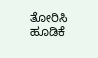ತೋರಿಸಿ ಹೂಡಿಕೆ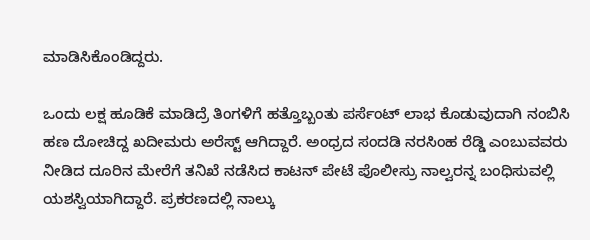ಮಾಡಿಸಿಕೊಂಡಿದ್ದರು.

ಒಂದು ಲಕ್ಷ ಹೂಡಿಕೆ ಮಾಡಿದ್ರೆ ತಿಂಗಳಿಗೆ ಹತ್ತೊಬ್ಬಂತು ಪರ್ಸೆಂಟ್ ಲಾಭ ಕೊಡುವುದಾಗಿ ನಂಬಿಸಿ ಹಣ ದೋಚಿದ್ದ ಖದೀಮರು ಅರೆಸ್ಟ್ ಆಗಿದ್ದಾರೆ. ಅಂಧ್ರದ ಸಂದಡಿ ನರಸಿಂಹ ರೆಡ್ಡಿ ಎಂಬುವವರು ನೀಡಿದ ದೂರಿನ ಮೇರೆಗೆ ತನಿಖೆ ನಡೆಸಿದ ಕಾಟನ್ ಪೇಟೆ ಪೊಲೀಸ್ರು ನಾಲ್ವರನ್ನ ಬಂಧಿಸುವಲ್ಲಿ ಯಶಸ್ವಿಯಾಗಿದ್ದಾರೆ. ಪ್ರಕರಣದಲ್ಲಿ ನಾಲ್ಕು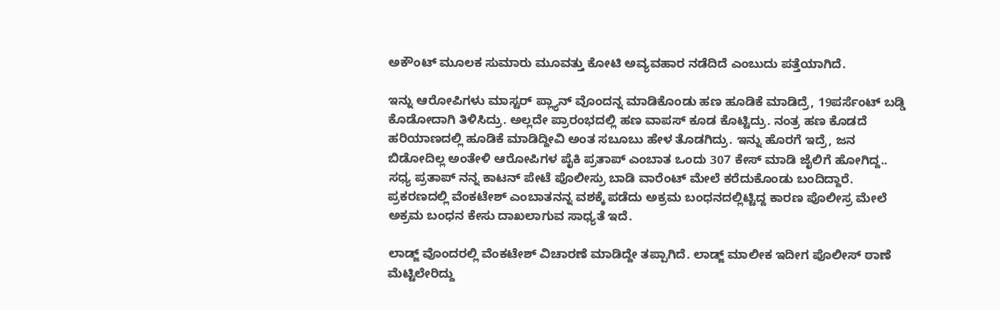ಅಕೌಂಟ್ ಮೂಲಕ ಸುಮಾರು ಮೂವತ್ತು ಕೋಟಿ ಅವ್ಯವಹಾರ ನಡೆದಿದೆ ಎಂಬುದು ಪತ್ತೆಯಾಗಿದೆ.

ಇನ್ನು ಆರೋಪಿಗಳು ಮಾಸ್ಟರ್ ಪ್ಲ್ಯಾನ್ ವೊಂದನ್ನ ಮಾಡಿಕೊಂಡು ಹಣ ಹೂಡಿಕೆ ಮಾಡಿದ್ರೆ, 19ಪರ್ಸೆಂಟ್ ಬಡ್ಡಿ ಕೊಡೋದಾಗಿ ತಿಳಿಸಿದ್ರು. ಅಲ್ಲದೇ ಪ್ರಾರಂಭದಲ್ಲಿ ಹಣ ವಾಪಸ್ ಕೂಡ ಕೊಟ್ಟಿದ್ರು. ನಂತ್ರ ಹಣ ಕೊಡದೆ ಹರಿಯಾಣದಲ್ಲಿ ಹೂಡಿಕೆ ಮಾಡಿದ್ದೀವಿ ಅಂತ ಸಬೂಬು ಹೇಳ ತೊಡಗಿದ್ರು. ಇನ್ನು ಹೊರಗೆ ಇದ್ರೆ, ಜನ ಬಿಡೋದಿಲ್ಲ ಅಂತೇಳಿ ಆರೋಪಿಗಳ ಪೈಕಿ ಪ್ರತಾಪ್ ಎಂಬಾತ ಒಂದು 307 ಕೇಸ್ ಮಾಡಿ ಜೈಲಿಗೆ ಹೋಗಿದ್ದ.. ಸಧ್ಯ ಪ್ರತಾಪ್ ನನ್ನ ಕಾಟನ್ ಪೇಟೆ ಪೊಲೀಸ್ರು ಬಾಡಿ ವಾರೆಂಟ್ ಮೇಲೆ ಕರೆದುಕೊಂಡು ಬಂದಿದ್ದಾರೆ. ಪ್ರಕರಣದಲ್ಲಿ ವೆಂಕಟೇಶ್ ಎಂಬಾತನನ್ನ ವಶಕ್ಕೆ ಪಡೆದು ಅಕ್ರಮ ಬಂಧನದಲ್ಲಿಟ್ಟಿದ್ದ ಕಾರಣ ಪೊಲೀಸ್ರ ಮೇಲೆ ಅಕ್ರಮ ಬಂಧನ ಕೇಸು ದಾಖಲಾಗುವ ಸಾಧ್ಯತೆ ಇದೆ.

ಲಾಡ್ಜ್ ವೊಂದರಲ್ಲಿ ವೆಂಕಟೇಶ್ ವಿಚಾರಣೆ ಮಾಡಿದ್ದೇ ತಪ್ಪಾಗಿದೆ. ಲಾಡ್ಜ್ ಮಾಲೀಕ ಇದೀಗ ಪೊಲೀಸ್ ಠಾಣೆ ಮೆಟ್ಟಿಲೇರಿದ್ದು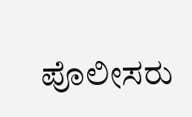ಪೊಲೀಸರು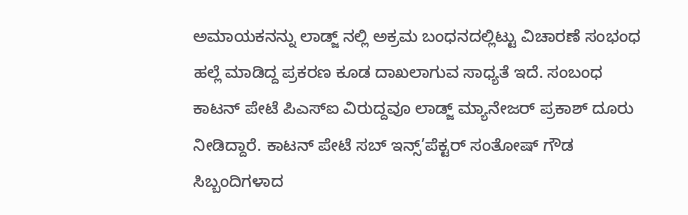ಅಮಾಯಕನನ್ನು ಲಾಡ್ಜ್ ನಲ್ಲಿ ಅಕ್ರಮ ಬಂಧನದಲ್ಲಿಟ್ಟು ವಿಚಾರಣೆ ಸಂಭಂಧ ಹಲ್ಲೆ ಮಾಡಿದ್ದ ಪ್ರಕರಣ ಕೂಡ ದಾಖಲಾಗುವ ಸಾಧ್ಯತೆ ಇದೆ. ಸಂಬಂಧ ಕಾಟನ್ ಪೇಟೆ ಪಿಎಸ್ಐ ವಿರುದ್ದವೂ ಲಾಡ್ಜ್ ಮ್ಯಾನೇಜರ್ ಪ್ರಕಾಶ್ ದೂರು ನೀಡಿದ್ದಾರೆ. ಕಾಟನ್ ಪೇಟೆ ಸಬ್ ಇನ್ಸ್’ಪೆಕ್ಟರ್ ಸಂತೋಷ್ ಗೌಡ ಸಿಬ್ಬಂದಿಗಳಾದ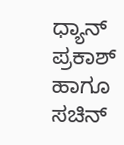ಧ್ಯಾನ್ ಪ್ರಕಾಶ್ ಹಾಗೂ ಸಚಿನ್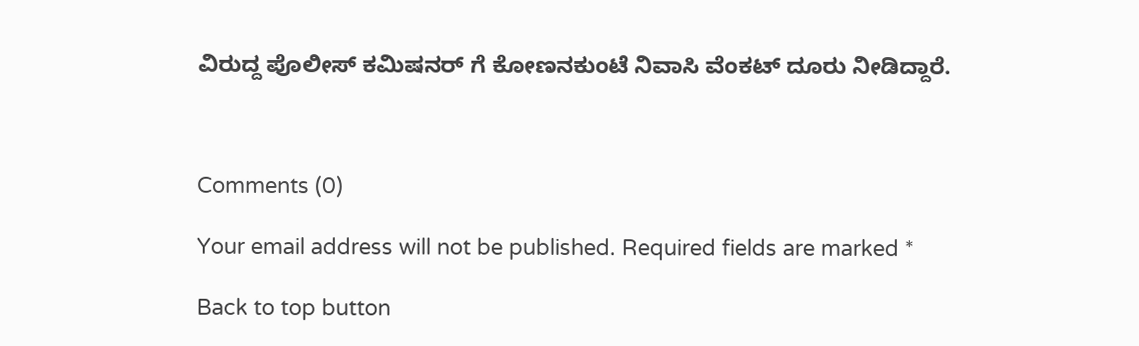ವಿರುದ್ದ ಪೊಲೀಸ್ ಕಮಿಷನರ್ ಗೆ ಕೋಣನಕುಂಟೆ ನಿವಾಸಿ ವೆಂಕಟ್ ದೂರು ನೀಡಿದ್ದಾರೆ.



Comments (0)

Your email address will not be published. Required fields are marked *

Back to top button